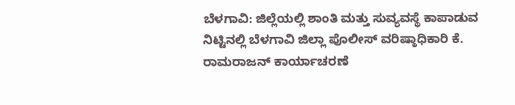ಬೆಳಗಾವಿ: ಜಿಲ್ಲೆಯಲ್ಲಿ ಶಾಂತಿ ಮತ್ತು ಸುವ್ಯವಸ್ಥೆ ಕಾಪಾಡುವ ನಿಟ್ಟಿನಲ್ಲಿ ಬೆಳಗಾವಿ ಜಿಲ್ಲಾ ಪೊಲೀಸ್ ವರಿಷ್ಠಾಧಿಕಾರಿ ಕೆ. ರಾಮರಾಜನ್ ಕಾರ್ಯಾಚರಣೆ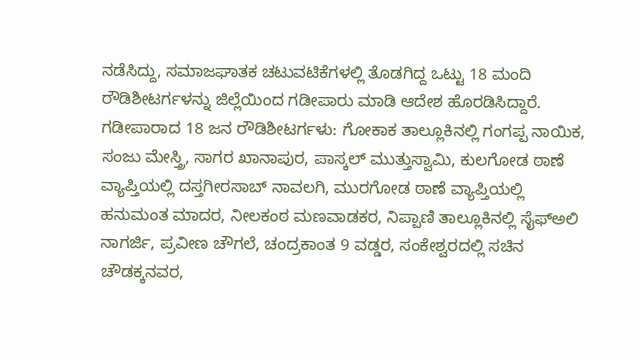ನಡೆಸಿದ್ದು, ಸಮಾಜಘಾತಕ ಚಟುವಟಿಕೆಗಳಲ್ಲಿ ತೊಡಗಿದ್ದ ಒಟ್ಟು 18 ಮಂದಿ ರೌಡಿಶೀಟರ್ಗಳನ್ನು ಜಿಲ್ಲೆಯಿಂದ ಗಡೀಪಾರು ಮಾಡಿ ಆದೇಶ ಹೊರಡಿಸಿದ್ದಾರೆ.
ಗಡೀಪಾರಾದ 18 ಜನ ರೌಡಿಶೀಟರ್ಗಳು: ಗೋಕಾಕ ತಾಲ್ಲೂಕಿನಲ್ಲಿ ಗಂಗಪ್ಪ ನಾಯಿಕ, ಸಂಜು ಮೇಸ್ತ್ರಿ, ಸಾಗರ ಖಾನಾಪುರ, ಪಾಸ್ಕಲ್ ಮುತ್ತುಸ್ವಾಮಿ, ಕುಲಗೋಡ ಠಾಣೆ ವ್ಯಾಪ್ತಿಯಲ್ಲಿ ದಸ್ತಗೀರಸಾಬ್ ನಾವಲಗಿ, ಮುರಗೋಡ ಠಾಣೆ ವ್ಯಾಪ್ತಿಯಲ್ಲಿ ಹನುಮಂತ ಮಾದರ, ನೀಲಕಂಠ ಮಣವಾಡಕರ, ನಿಪ್ಪಾಣಿ ತಾಲ್ಲೂಕಿನಲ್ಲಿ ಸೈಫ್ಅಲಿ ನಾಗರ್ಜಿ, ಪ್ರವೀಣ ಚೌಗಲೆ, ಚಂದ್ರಕಾಂತ 9 ವಡ್ಡರ, ಸಂಕೇಶ್ವರದಲ್ಲಿ ಸಚಿನ ಚೌಡಕ್ಕನವರ,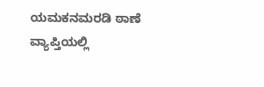ಯಮಕನಮರಡಿ ಠಾಣೆ ವ್ಯಾಪ್ತಿಯಲ್ಲಿ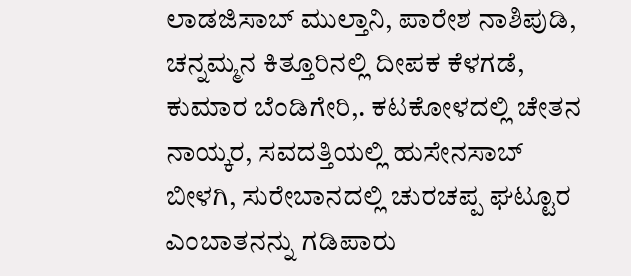ಲಾಡಜಿಸಾಬ್ ಮುಲ್ತಾನಿ, ಪಾರೇಶ ನಾಶಿಪುಡಿ, ಚನ್ನಮ್ಮನ ಕಿತ್ತೂರಿನಲ್ಲಿ ದೀಪಕ ಕೆಳಗಡೆ, ಕುಮಾರ ಬೆಂಡಿಗೇರಿ,. ಕಟಕೋಳದಲ್ಲಿ ಚೇತನ ನಾಯ್ಕರ, ಸವದತ್ತಿಯಲ್ಲಿ ಹುಸೇನಸಾಬ್ ಬೀಳಗಿ, ಸುರೇಬಾನದಲ್ಲಿ ಚುರಚಪ್ಪ ಘಟ್ಟೂರ ಎಂಬಾತನನ್ನು ಗಡಿಪಾರು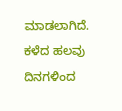ಮಾಡಲಾಗಿದೆ.
ಕಳೆದ ಹಲವು ದಿನಗಳಿಂದ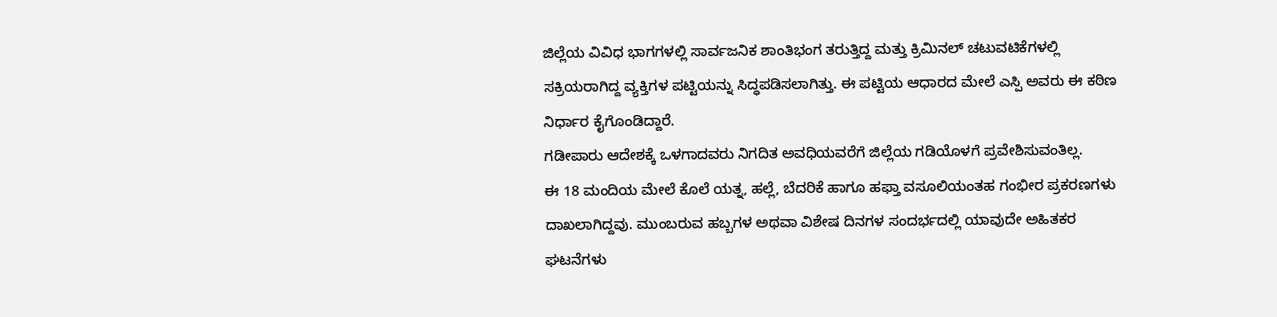ಜಿಲ್ಲೆಯ ವಿವಿಧ ಭಾಗಗಳಲ್ಲಿ ಸಾರ್ವಜನಿಕ ಶಾಂತಿಭಂಗ ತರುತ್ತಿದ್ದ ಮತ್ತು ಕ್ರಿಮಿನಲ್ ಚಟುವಟಿಕೆಗಳಲ್ಲಿ ಸಕ್ರಿಯರಾಗಿದ್ದ ವ್ಯಕ್ತಿಗಳ ಪಟ್ಟಿಯನ್ನು ಸಿದ್ಧಪಡಿಸಲಾಗಿತ್ತು. ಈ ಪಟ್ಟಿಯ ಆಧಾರದ ಮೇಲೆ ಎಸ್ಪಿ ಅವರು ಈ ಕಠಿಣ ನಿರ್ಧಾರ ಕೈಗೊಂಡಿದ್ದಾರೆ.
ಗಡೀಪಾರು ಆದೇಶಕ್ಕೆ ಒಳಗಾದವರು ನಿಗದಿತ ಅವಧಿಯವರೆಗೆ ಜಿಲ್ಲೆಯ ಗಡಿಯೊಳಗೆ ಪ್ರವೇಶಿಸುವಂತಿಲ್ಲ.
ಈ 18 ಮಂದಿಯ ಮೇಲೆ ಕೊಲೆ ಯತ್ನ, ಹಲ್ಲೆ, ಬೆದರಿಕೆ ಹಾಗೂ ಹಫ್ತಾ ವಸೂಲಿಯಂತಹ ಗಂಭೀರ ಪ್ರಕರಣಗಳು ದಾಖಲಾಗಿದ್ದವು. ಮುಂಬರುವ ಹಬ್ಬಗಳ ಅಥವಾ ವಿಶೇಷ ದಿನಗಳ ಸಂದರ್ಭದಲ್ಲಿ ಯಾವುದೇ ಅಹಿತಕರ ಘಟನೆಗಳು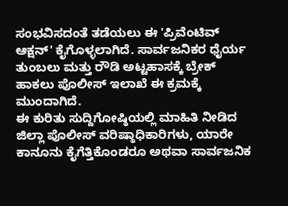ಸಂಭವಿಸದಂತೆ ತಡೆಯಲು ಈ 'ಪ್ರಿವೆಂಟಿವ್ ಆಕ್ಷನ್' ಕೈಗೊಳ್ಳಲಾಗಿದೆ. ಸಾರ್ವಜನಿಕರ ಧೈರ್ಯ ತುಂಬಲು ಮತ್ತು ರೌಡಿ ಅಟ್ಟಹಾಸಕ್ಕೆ ಬ್ರೇಕ್ ಹಾಕಲು ಪೊಲೀಸ್ ಇಲಾಖೆ ಈ ಕ್ರಮಕ್ಕೆ ಮುಂದಾಗಿದೆ.
ಈ ಕುರಿತು ಸುದ್ದಿಗೋಷ್ಠಿಯಲ್ಲಿ ಮಾಹಿತಿ ನೀಡಿದ ಜಿಲ್ಲಾ ಪೊಲೀಸ್ ವರಿಷ್ಠಾಧಿಕಾರಿಗಳು, ಯಾರೇ ಕಾನೂನು ಕೈಗೆತ್ತಿಕೊಂಡರೂ ಅಥವಾ ಸಾರ್ವಜನಿಕ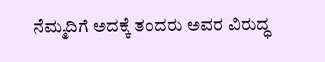ನೆಮ್ಮದಿಗೆ ಅದಕ್ಕೆ ತಂದರು ಅವರ ವಿರುದ್ಧ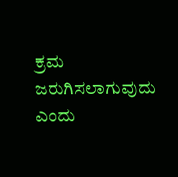ಕ್ರಮ ಜರುಗಿಸಲಾಗುವುದು ಎಂದು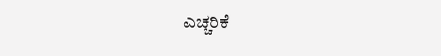ಎಚ್ಚರಿಕೆ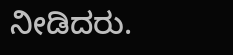ನೀಡಿದರು.